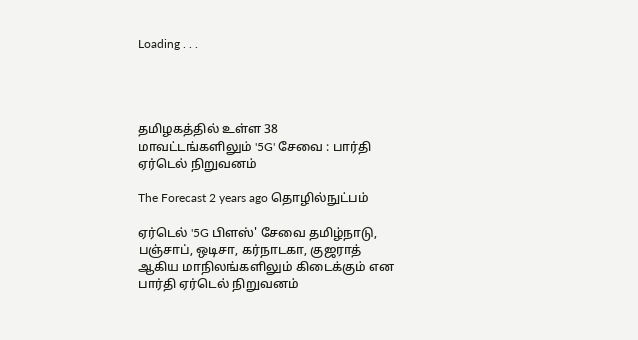Loading . . .




தமிழகத்தில் உள்ள 38 மாவட்டங்களிலும் '5G' சேவை : பார்தி ஏர்டெல் நிறுவனம்

The Forecast 2 years ago தொழில்நுட்பம்

ஏர்டெல் '5G பிளஸ்' சேவை தமிழ்நாடு, பஞ்சாப், ஒடிசா, கர்நாடகா, குஜராத் ஆகிய மாநிலங்களிலும் கிடைக்கும் என பார்தி ஏர்டெல் நிறுவனம்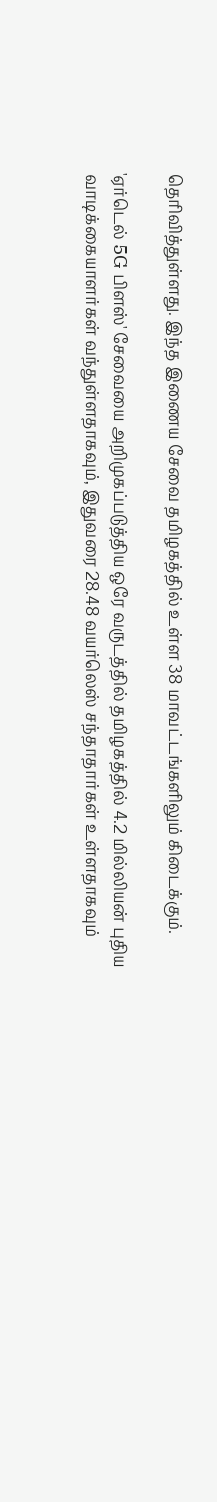தெரிவித்துள்ளது. இந்த இணைய சேவை தமிழகத்தில் உள்ள 38 மாவட்டங்களிலும் கிடைக்கும்.

'ஏர்டெல் 5G பிளஸ்' சேவையை அறிமுகப்படுத்திய ஒரே வருடத்தில் தமிழகத்தில் 4.2 மில்லியன் புதிய வாடிக்கையாளர்கள் வந்துள்ளதாகவும், இதுவரை 28.48 வயர்லெஸ் சந்தாதார்கள் உள்ளதாகவும்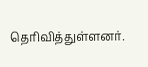தெரிவித்துள்ளனர்.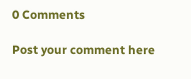0 Comments

Post your comment here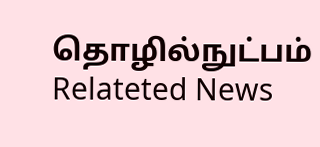தொழில்நுட்பம் Relateted News